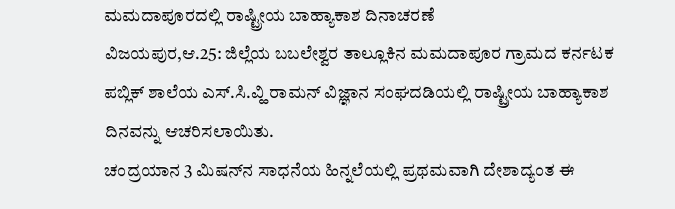ಮಮದಾಪೂರದಲ್ಲಿ ರಾಷ್ಟ್ರೀಯ ಬಾಹ್ಯಾಕಾಶ ದಿನಾಚರಣೆ
ವಿಜಯಪುರ,ಆ.25: ಜಿಲ್ಲೆಯ ಬಬಲೇಶ್ವರ ತಾಲ್ಲೂಕಿನ ಮಮದಾಪೂರ ಗ್ರಾಮದ ಕರ್ನಟಕ ಪಬ್ಲಿಕ್ ಶಾಲೆಯ ಎಸ್.ಸಿ.ವ್ಹಿ ರಾಮನ್ ವಿಜ್ಞಾನ ಸಂಘದಡಿಯಲ್ಲಿ ರಾಷ್ಟ್ರೀಯ ಬಾಹ್ಯಾಕಾಶ ದಿನವನ್ನು ಆಚರಿಸಲಾಯಿತು.
ಚಂದ್ರಯಾನ 3 ಮಿಷನ್‍ನ ಸಾಧನೆಯ ಹಿನ್ನಲೆಯಲ್ಲಿ ಪ್ರಥಮವಾಗಿ ದೇಶಾದ್ಯಂತ ಈ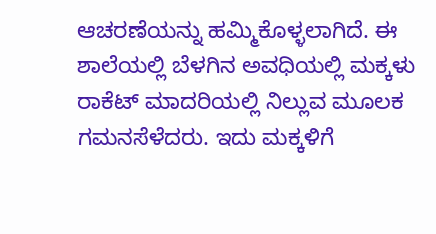ಆಚರಣೆಯನ್ನು ಹಮ್ಮಿಕೊಳ್ಳಲಾಗಿದೆ. ಈ ಶಾಲೆಯಲ್ಲಿ ಬೆಳಗಿನ ಅವಧಿಯಲ್ಲಿ ಮಕ್ಕಳು ರಾಕೆಟ್ ಮಾದರಿಯಲ್ಲಿ ನಿಲ್ಲುವ ಮೂಲಕ ಗಮನಸೆಳೆದರು. ಇದು ಮಕ್ಕಳಿಗೆ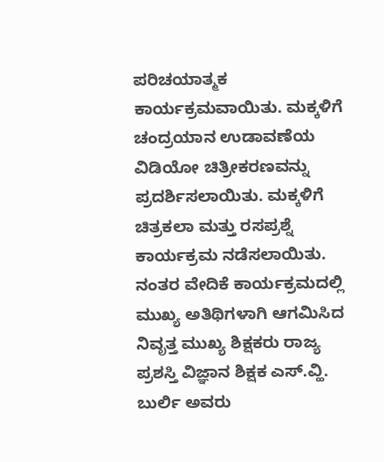ಪರಿಚಯಾತ್ಮಕ ಕಾರ್ಯಕ್ರಮವಾಯಿತು. ಮಕ್ಕಳಿಗೆ ಚಂದ್ರಯಾನ ಉಡಾವಣೆಯ ವಿಡಿಯೋ ಚಿತ್ರೀಕರಣವನ್ನು ಪ್ರದರ್ಶಿಸಲಾಯಿತು. ಮಕ್ಕಳಿಗೆ ಚಿತ್ರಕಲಾ ಮತ್ತು ರಸಪ್ರಶ್ನೆ ಕಾರ್ಯಕ್ರಮ ನಡೆಸಲಾಯಿತು.
ನಂತರ ವೇದಿಕೆ ಕಾರ್ಯಕ್ರಮದಲ್ಲಿ ಮುಖ್ಯ ಅತಿಥಿಗಳಾಗಿ ಆಗಮಿಸಿದ ನಿವೃತ್ತ ಮುಖ್ಯ ಶಿಕ್ಷಕರು ರಾಜ್ಯ ಪ್ರಶಸ್ತಿ ವಿಜ್ಞಾನ ಶಿಕ್ಷಕ ಎಸ್.ವ್ಹಿ. ಬುರ್ಲಿ ಅವರು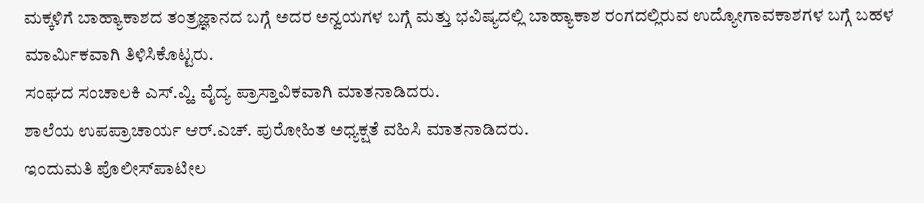ಮಕ್ಕಳಿಗೆ ಬಾಹ್ಯಾಕಾಶದ ತಂತ್ರಜ್ಞಾನದ ಬಗ್ಗೆ ಅದರ ಅನ್ವಯಗಳ ಬಗ್ಗೆ ಮತ್ತು ಭವಿಷ್ಯದಲ್ಲಿ ಬಾಹ್ಯಾಕಾಶ ರಂಗದಲ್ಲಿರುವ ಉದ್ಯೋಗಾವಕಾಶಗಳ ಬಗ್ಗೆ ಬಹಳ ಮಾರ್ಮಿಕವಾಗಿ ತಿಳಿಸಿಕೊಟ್ಟರು.
ಸಂಘದ ಸಂಚಾಲಕಿ ಎಸ್.ವ್ಹಿ. ವೈದ್ಯ ಪ್ರಾಸ್ತಾವಿಕವಾಗಿ ಮಾತನಾಡಿದರು.
ಶಾಲೆಯ ಉಪಪ್ರಾಚಾರ್ಯ ಆರ್.ಎಚ್. ಪುರೋಹಿತ ಅಧ್ಯಕ್ಷತೆ ವಹಿಸಿ ಮಾತನಾಡಿದರು.
ಇಂದುಮತಿ ಪೊಲೀಸ್‍ಪಾಟೀಲ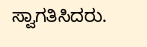ಸ್ವಾಗತಿಸಿದರು.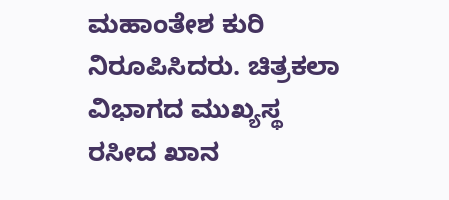ಮಹಾಂತೇಶ ಕುರಿ ನಿರೂಪಿಸಿದರು. ಚಿತ್ರಕಲಾ ವಿಭಾಗದ ಮುಖ್ಯಸ್ಥ ರಸೀದ ಖಾನ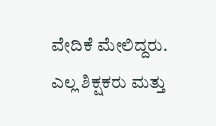ವೇದಿಕೆ ಮೇಲಿದ್ದರು.
ಎಲ್ಲ ಶಿಕ್ಷಕರು ಮತ್ತು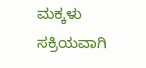ಮಕ್ಕಳು ಸಕ್ರಿಯವಾಗಿ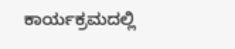ಕಾರ್ಯಕ್ರಮದಲ್ಲಿ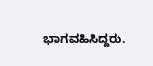ಭಾಗವಹಿಸಿದ್ದರು.